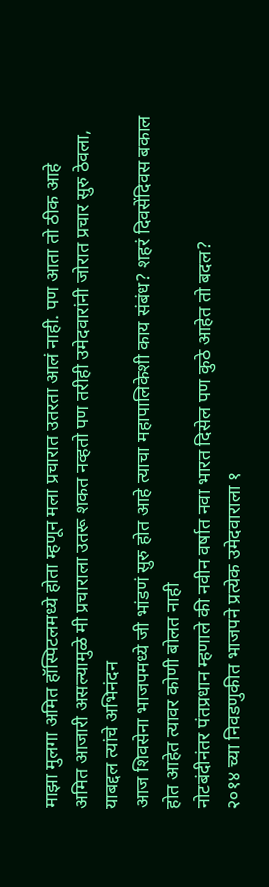माझा मुलगा अमित हॉस्पिटलमध्ये होता म्हणून मला प्रचारात उतरता आलं नाही. पण आता तो ठीक आहे
अमित आजारी असल्यामुळे मी प्रचाराला उतरू शकत नव्हतो पण तरीही उमेदवारांनी जोरात प्रचार सुरु ठेवला, याबद्दल त्यांचे अभिनंदन
आज शिवसेना भाजपमध्ये जी भांडणं सुरु होत आहे त्याचा महापालिकेशी काय संबंध? शहरं दिवसेंदिवस बकाल होत आहेत त्यावर कोणी बोलत नाही
नोटबंदीनंतर पंतप्रधान म्हणाले की नवीन वर्षात नवा भारत दिसेल पण कुठे आहेत तो बदल?
२०१४ च्या निवडणुकीत भाजपने प्रत्येक उमेदवाराला १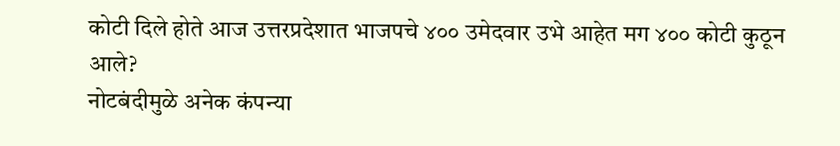कोटी दिले होते आज उत्तरप्रदेशात भाजपचे ४०० उमेदवार उभे आहेत मग ४०० कोटी कुठून आले?
नोटबंदीमुळे अनेक कंपन्या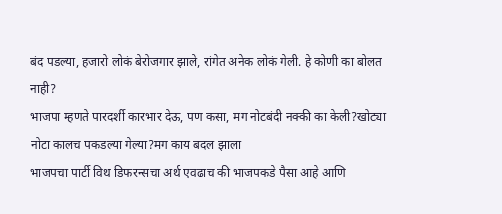बंद पडल्या, हजारो लोकं बेरोजगार झाले, रांगेत अनेक लोकं गेली. हे कोणी का बोलत नाही?
भाजपा म्हणते पारदर्शी कारभार देऊ, पण कसा, मग नोटबंदी नक्की का केली?खोट्या नोटा कालच पकडल्या गेल्या?मग काय बदल झाला
भाजपचा पार्टी विथ डिफरन्सचा अर्थ एवढाच की भाजपकडे पैसा आहे आणि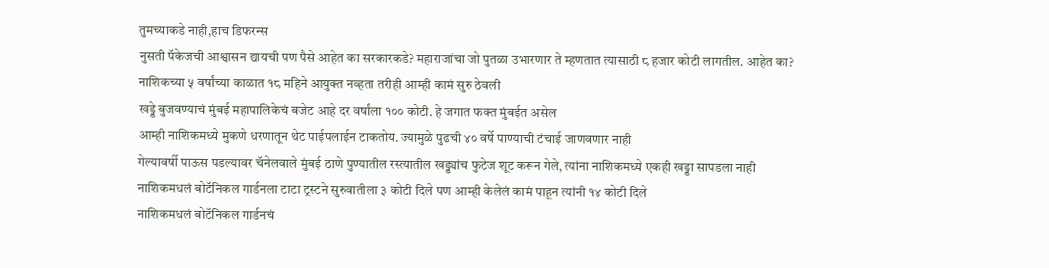तुमच्याकडे नाही,हाच डिफरन्स
नुसती पॅकेजची आश्वासन द्यायची पण पैसे आहेत का सरकारकडे? महाराजांचा जो पुतळा उभारणार ते म्हणतात त्यासाठी ८ हजार कोटी लागतील. आहेत का?
नाशिकच्या ५ वर्षांच्या काळात १८ महिने आयुक्त नव्हता तरीही आम्ही कामं सुरु ठेवली
खड्डे बुजवण्याचं मुंबई महापालिकेचं बजेट आहे दर वर्षांला १०० कोटी. हे जगात फक्त मुंबईत असेल
आम्ही नाशिकमध्ये मुकणे धरणातून थेट पाईपलाईन टाकतोय. ज्यामुळे पुढची ४० वर्षे पाण्याची टंचाई जाणवणार नाही
गेल्यावर्षी पाऊस पडल्यावर चॅनेलवाले मुंबई ठाणे पुण्यातील रस्त्यातील खड्ड्यांच फुटेज शूट करून गेले, त्यांना नाशिकमध्ये एकही खड्डा सापडला नाही
नाशिकमधलं बोटॅनिकल गार्डनला टाटा ट्रस्टने सुरुवातीला ३ कोटी दिले पण आम्ही केलेलं कामं पाहून त्यांनी १४ कोटी दिले
नाशिकमधलं बोटॅनिकल गार्डनचं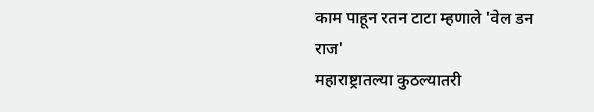काम पाहून रतन टाटा म्हणाले 'वेल डन राज'
महाराष्ट्रातल्या कुठल्यातरी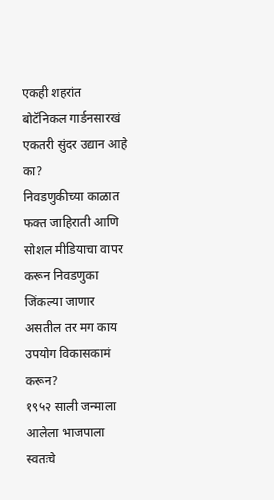एकही शहरांत बोटॅनिकल गार्डनसारखं एकतरी सुंदर उद्यान आहे का?
निवडणुकीच्या काळात फक्त जाहिराती आणि सोशल मीडियाचा वापर करून निवडणुका जिंकल्या जाणार असतील तर मग काय उपयोग विकासकामं करून?
१९५२ साली जन्माला आलेला भाजपाला स्वतःचे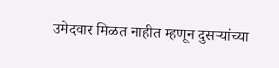उमेदवार मिळत नाहीत म्हणून दुसऱ्यांच्या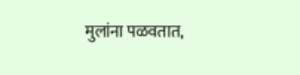मुलांना पळवतात,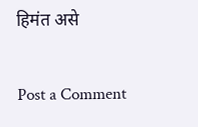हिमंत असे

Post a Comment